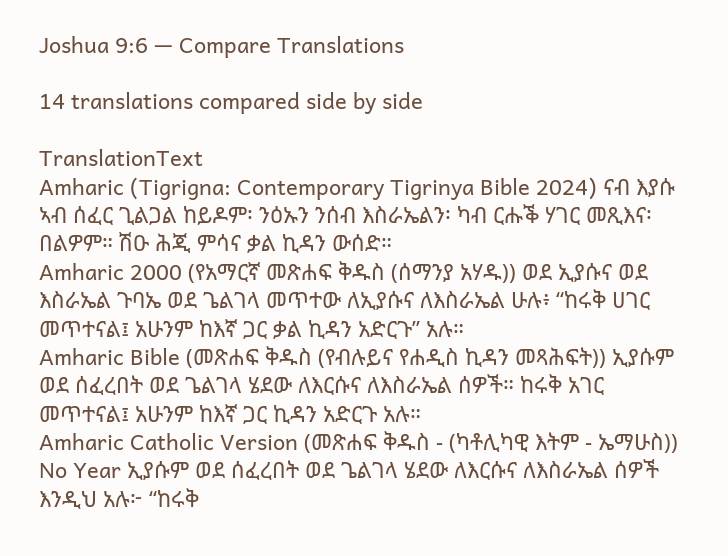Joshua 9:6 — Compare Translations

14 translations compared side by side

TranslationText
Amharic (Tigrigna: Contemporary Tigrinya Bible 2024) ናብ እያሱ ኣብ ሰፈር ጊልጋል ከይዶም፡ ንዕኡን ንሰብ እስራኤልን፡ ካብ ርሑቕ ሃገር መጺእና፡ በልዎም። ሽዑ ሕጂ ምሳና ቃል ኪዳን ውሰድ።
Amharic 2000 (የአማርኛ መጽሐፍ ቅዱስ (ሰማንያ አሃዱ)) ወደ ኢያሱና ወደ እስራኤል ጉባኤ ወደ ጌልገላ መጥተው ለኢያሱና ለእስራኤል ሁሉ፥ “ከሩቅ ሀገር መጥተናል፤ አሁንም ከእኛ ጋር ቃል ኪዳን አድርጉ” አሉ።
Amharic Bible (መጽሐፍ ቅዱስ (የብሉይና የሐዲስ ኪዳን መጻሕፍት)) ኢያሱም ወደ ሰፈረበት ወደ ጌልገላ ሄደው ለእርሱና ለእስራኤል ሰዎች። ከሩቅ አገር መጥተናል፤ አሁንም ከእኛ ጋር ኪዳን አድርጉ አሉ።
Amharic Catholic Version (መጽሐፍ ቅዱስ - (ካቶሊካዊ እትም - ኤማሁስ)) No Year ኢያሱም ወደ ሰፈረበት ወደ ጌልገላ ሄደው ለእርሱና ለእስራኤል ሰዎች እንዲህ አሉ፦ “ከሩቅ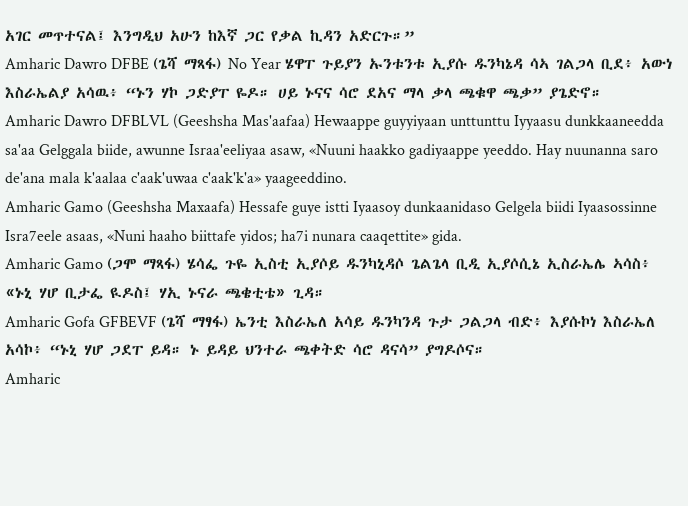አገር መጥተናል፤ እንግዲህ አሁን ከእኛ ጋር የቃል ኪዳን አድርጉ።”
Amharic Dawro DFBE (ጌሻ ማጻፋ) No Year ሄዋፐ ጉይያን ኡንቱንቱ ኢያሱ ዱንካኔዳ ሳኣ ገልጋላ ቢደ፥ አውነ እስራኤልያ አሳዉ፥ “ኑን ሃኮ ጋድያፐ ዬዶ። ሀይ ኑናና ሳሮ ደአና ማላ ቃላ ጫቁዋ ጫቃ” ያጌድኖ።
Amharic Dawro DFBLVL (Geeshsha Mas'aafaa) Hewaappe guyyiyaan unttunttu Iyyaasu dunkkaaneedda sa'aa Gelggala biide, awunne Israa'eeliyaa asaw, «Nuuni haakko gadiyaappe yeeddo. Hay nuunanna saro de'ana mala k'aalaa c'aak'uwaa c'aak'k'a» yaageeddino.
Amharic Gamo (Geeshsha Maxaafa) Hessafe guye istti Iyaasoy dunkaanidaso Gelgela biidi Iyaasossinne Isra7eele asaas, «Nuni haaho biittafe yidos; ha7i nunara caaqettite» gida.
Amharic Gamo (ጋሞ ማጻፋ) ሄሳፌ ጉዬ ኢስቲ ኢያሶይ ዱንካኒዳሶ ጌልጌላ ቢዲ ኢያሶሲኔ ኢስራኤሌ ኣሳስ፥ «ኑኒ ሃሆ ቢታፌ ዪዶስ፤ ሃኢ ኑናራ ጫቄቲቴ» ጊዳ።
Amharic Gofa GFBEVF (ጌሻ ማፃፋ) ኤንቲ እስራኤለ አሳይ ዱንካንዳ ጉታ ጋልጋላ ብድ፥ እያሱኮነ እስራኤለ አሳኮ፥ “ኑኒ ሃሆ ጋደፐ ይዳ። ኑ ይዳይ ህንተራ ጫቀትድ ሳሮ ዳናሳ” ያግዶሶና።
Amharic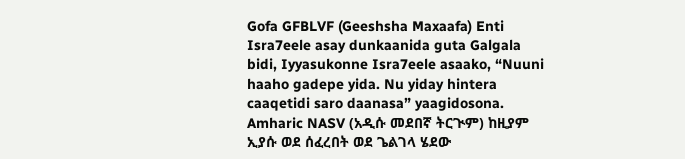Gofa GFBLVF (Geeshsha Maxaafa) Enti Isra7eele asay dunkaanida guta Galgala bidi, Iyyasukonne Isra7eele asaako, “Nuuni haaho gadepe yida. Nu yiday hintera caaqetidi saro daanasa” yaagidosona.
Amharic NASV (አዲሱ መደበኛ ትርጒም) ከዚያም ኢያሱ ወደ ሰፈረበት ወደ ጌልገላ ሄደው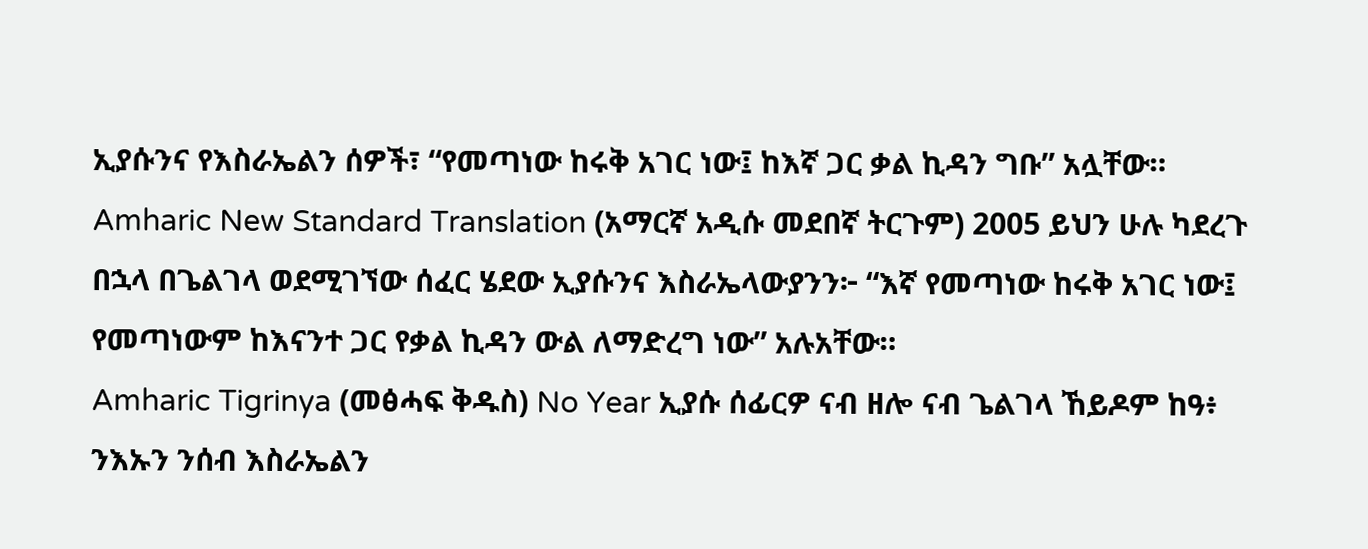ኢያሱንና የእስራኤልን ሰዎች፣ “የመጣነው ከሩቅ አገር ነው፤ ከእኛ ጋር ቃል ኪዳን ግቡ” አሏቸው።
Amharic New Standard Translation (አማርኛ አዲሱ መደበኛ ትርጉም) 2005 ይህን ሁሉ ካደረጉ በኋላ በጌልገላ ወደሚገኘው ሰፈር ሄደው ኢያሱንና እስራኤላውያንን፦ “እኛ የመጣነው ከሩቅ አገር ነው፤ የመጣነውም ከእናንተ ጋር የቃል ኪዳን ውል ለማድረግ ነው” አሉአቸው።
Amharic Tigrinya (መፅሓፍ ቅዱስ) No Year ኢያሱ ሰፊርዎ ናብ ዘሎ ናብ ጌልገላ ኸይዶም ከዓ፥ ንእኡን ንሰብ እስራኤልን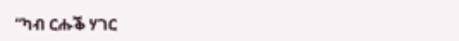“ካብ ርሑቕ ሃገር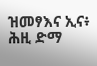ዝመፃእና ኢና፥ ሕዚ ድማ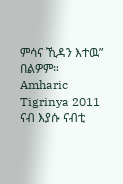ምሳና ኺዳን እተዉ” በልዎም።
Amharic Tigrinya 2011 ናብ እያሱ ናብቲ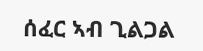ሰፈር ኣብ ጊልጋል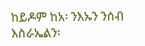ከይዶም ከአ፡ ንእኡን ንሰብ እስራኤልን፡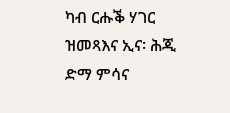ካብ ርሑቕ ሃገር ዝመጻእና ኢና፡ ሕጂ ድማ ምሳና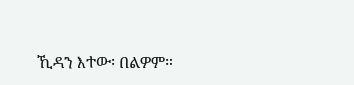ኺዳን እተው፡ በልዎም።